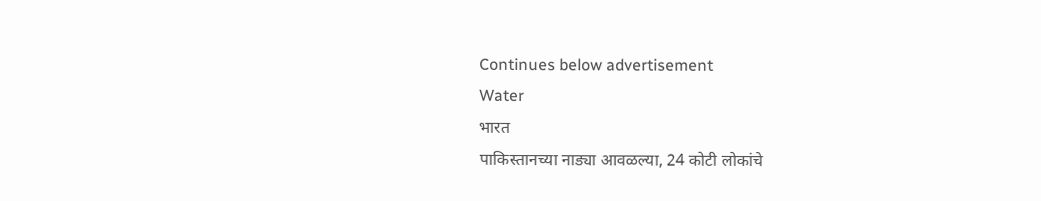Continues below advertisement
Water
भारत
पाकिस्तानच्या नाड्या आवळल्या, 24 कोटी लोकांचे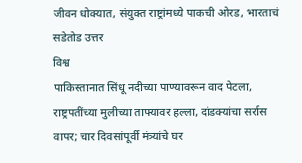जीवन धोक्यात, संयुक्त राष्ट्रांमध्ये पाकची ओरड, भारताचं सडेतोड उत्तर
विश्व
पाकिस्तानात सिंधू नदीच्या पाण्यावरून वाद पेटला, राष्ट्रपतींच्या मुलीच्या ताफ्यावर हल्ला, दांडक्यांचा सर्रास वापर; चार दिवसांपूर्वी मंत्र्यांचे घर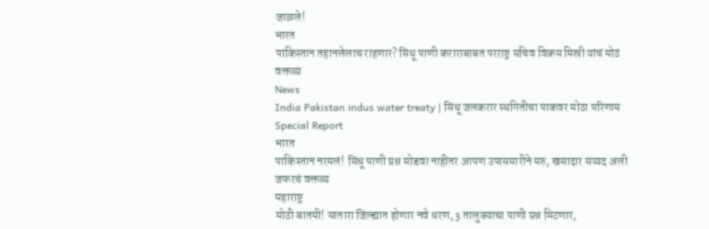जाळले!
भारत
पाकिस्तान तहानलेलाच राहणार? सिंधू पाणी कराराबाबत परराष्ट्र सचिव विक्रम मिस्री यांचं मोठं वक्तव्य
News
India Pakistan indus water treaty | सिंधू जलकरार स्थगितीचा पाकवर मोठा परिणाम Special Report
भारत
पाकिस्तान नरमलं! सिंधू पाणी प्रश्न सोडवा नाहीतर आपण उपासमारीने मरु, खसादार सय्यद अली जफरचं वक्तव्य
महाराष्ट्र
मोठी बातमी! सातारा जिल्ह्यात होणार नवे धरण, 3 तालुक्याचा पाणी प्रश्न मिटणार,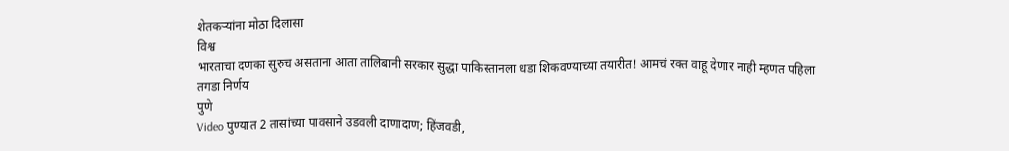शेतकऱ्यांना मोठा दिलासा
विश्व
भारताचा दणका सुरुच असताना आता तालिबानी सरकार सुद्धा पाकिस्तानला धडा शिकवण्याच्या तयारीत! आमचं रक्त वाहू देणार नाही म्हणत पहिला तगडा निर्णय
पुणे
Video पुण्यात 2 तासांच्या पावसाने उडवली दाणादाण; हिंजवडी,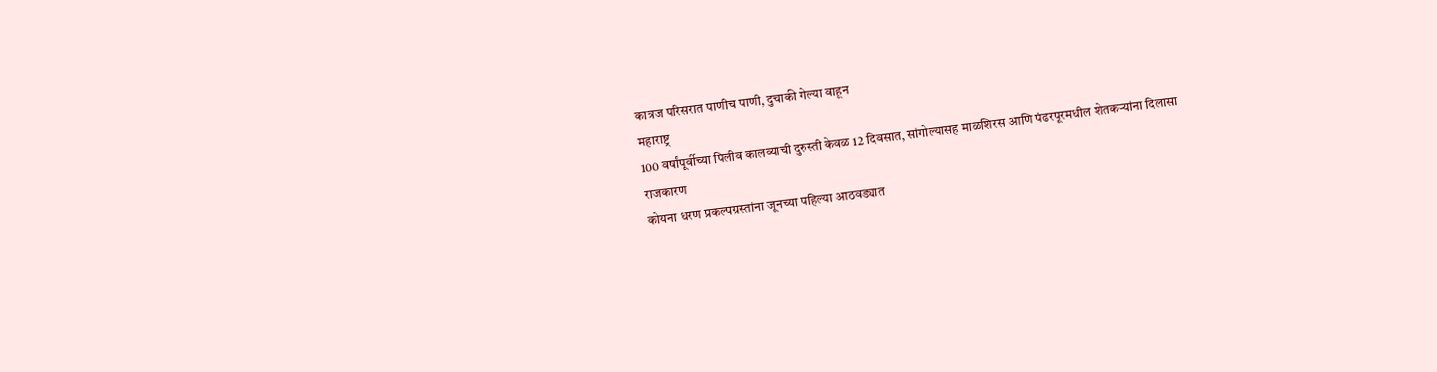कात्रज परिसरात पाणीच पाणी, दुचाकी गेल्या वाहून
महाराष्ट्र
100 वर्षांपूर्वीच्या पिलीव कालव्याची दुरुस्ती केवळ 12 दिवसात, सांगोल्यासह माळशिरस आणि पंढरपूरमधील शेतकऱ्यांना दिलासा
राजकारण
कोयना धरण प्रकल्पग्रस्तांना जूनच्या पहिल्या आठवड्यात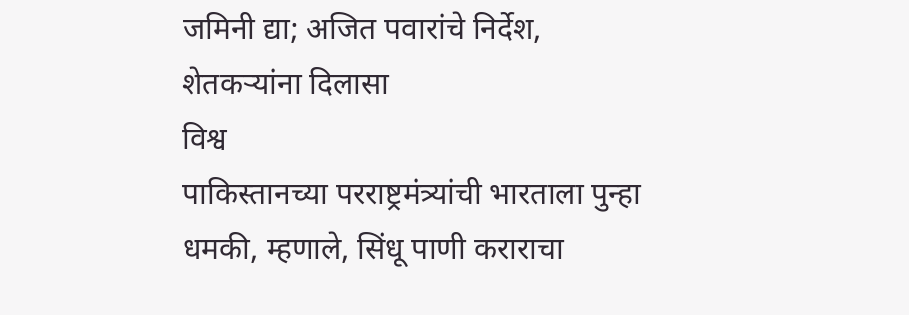जमिनी द्या; अजित पवारांचे निर्देश, शेतकऱ्यांना दिलासा
विश्व
पाकिस्तानच्या परराष्ट्रमंत्र्यांची भारताला पुन्हा धमकी, म्हणाले, सिंधू पाणी कराराचा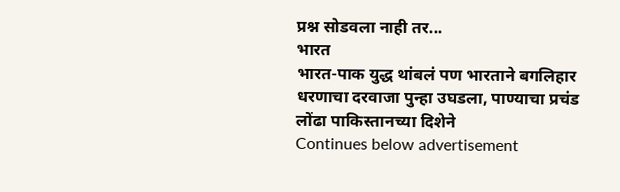प्रश्न सोडवला नाही तर...
भारत
भारत-पाक युद्ध थांबलं पण भारताने बगलिहार धरणाचा दरवाजा पुन्हा उघडला, पाण्याचा प्रचंड लोंढा पाकिस्तानच्या दिशेने
Continues below advertisement